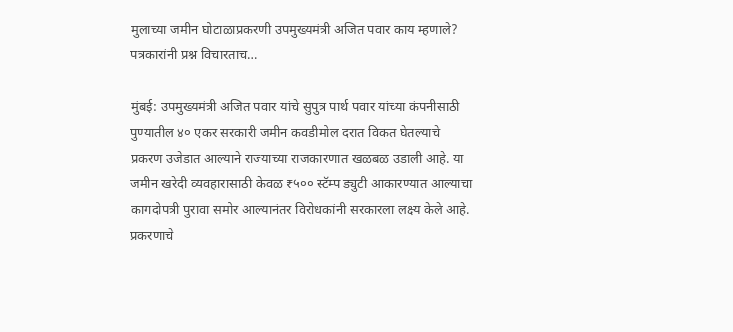मुलाच्या जमीन घोटाळाप्रकरणी उपमुख्यमंत्री अजित पवार काय म्हणाले? पत्रकारांनी प्रश्न विचारताच…

मुंबई: उपमुख्यमंत्री अजित पवार यांचे सुपुत्र पार्थ पवार यांच्या कंपनीसाठी पुण्यातील ४० एकर सरकारी जमीन कवडीमोल दरात विकत घेतल्याचे प्रकरण उजेडात आल्याने राज्याच्या राजकारणात खळबळ उडाली आहे. या जमीन खरेदी व्यवहारासाठी केवळ ₹५०० स्टॅम्प ड्युटी आकारण्यात आल्याचा कागदोपत्री पुरावा समोर आल्यानंतर विरोधकांनी सरकारला लक्ष्य केले आहे.
प्रकरणाचे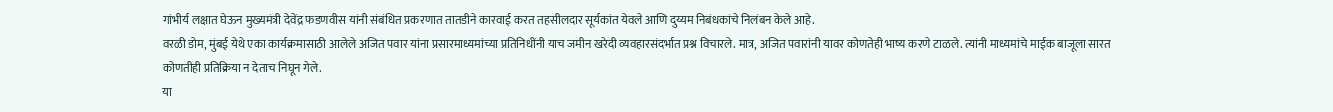गांभीर्य लक्षात घेऊन मुख्यमंत्री देवेंद्र फडणवीस यांनी संबंधित प्रकरणात तातडीने कारवाई करत तहसीलदार सूर्यकांत येवले आणि दुय्यम निबंधकांचे निलंबन केले आहे.
वरळी डोम, मुंबई येथे एका कार्यक्रमासाठी आलेले अजित पवार यांना प्रसारमाध्यमांच्या प्रतिनिधींनी याच जमीन खरेदी व्यवहारसंदर्भात प्रश्न विचारले. मात्र, अजित पवारांनी यावर कोणतेही भाष्य करणे टाळले. त्यांनी माध्यमांचे माईक बाजूला सारत कोणतीही प्रतिक्रिया न देताच निघून गेले.
या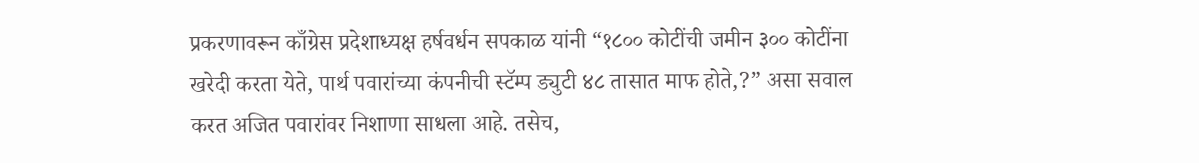प्रकरणावरून काँग्रेस प्रदेशाध्यक्ष हर्षवर्धन सपकाळ यांनी “१८०० कोटींची जमीन ३०० कोटींना खरेदी करता येते, पार्थ पवारांच्या कंपनीची स्टॅम्प ड्युटी ४८ तासात माफ होते,?” असा सवाल करत अजित पवारांवर निशाणा साधला आहे. तसेच,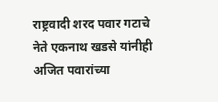राष्ट्रवादी शरद पवार गटाचे नेते एकनाथ खडसे यांनीही अजित पवारांच्या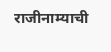राजीनाम्याची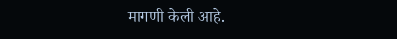मागणी केली आहे.